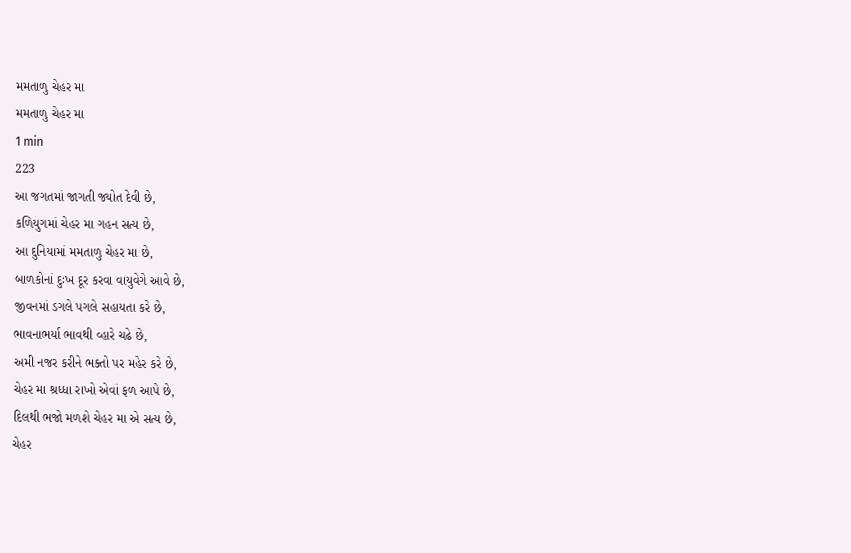મમતાળુ ચેહર મા
મમતાળુ ચેહર મા
1 min
223
આ જગતમાં જાગતી જ્યોત દેવી છે,
કળિયુગમાં ચેહર મા ગહન સત્ય છે,
આ દુનિયામાં મમતાળુ ચેહર મા છે,
બાળકોનાં દુઃખ દૂર કરવા વાયુવેગે આવે છે,
જીવનમાં ડગલે પગલે સહાયતા કરે છે,
ભાવનાભર્યા ભાવથી વ્હારે ચઢે છે,
અમી નજર કરીને ભક્તો પર મહેર કરે છે,
ચેહર મા શ્રધ્ધા રાખો એવાં ફળ આપે છે,
દિલથી ભજો મળશે ચેહર મા એ સત્ય છે,
ચેહર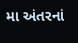મા અંતરનાં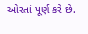ઓરતાં પૂર્ણ કરે છે.